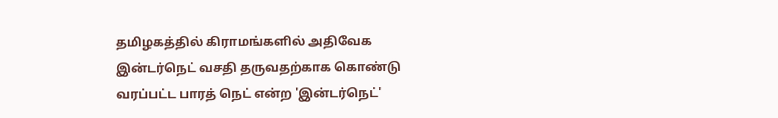தமிழகத்தில் கிராமங்களில் அதிவேக இன்டர்நெட் வசதி தருவதற்காக கொண்டு வரப்பட்ட பாரத் நெட் என்ற 'இன்டர்நெட்'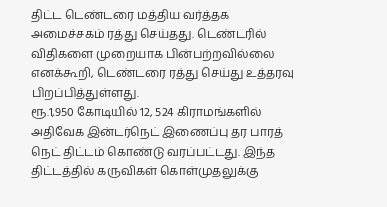திட்ட டெண்டரை மத்திய வர்த்தக அமைச்சகம் ரத்து செய்தது. டெண்டரில் விதிகளை முறையாக பின்பற்றவில்லை எனக்கூறி, டெண்டரை ரத்து செய்து உத்தரவு பிறப்பித்துள்ளது.
ரூ.1,950 கோடியில் 12, 524 கிராமங்களில் அதிவேக இன்டர்நெட் இணைப்பு தர பாரத் நெட் திட்டம் கொண்டு வரப்பட்டது. இந்த திட்டத்தில் கருவிகள் கொள்முதலுக்கு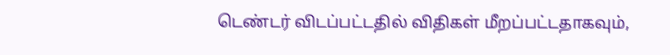டெண்டர் விடப்பட்டதில் விதிகள் மீறப்பட்டதாகவும்,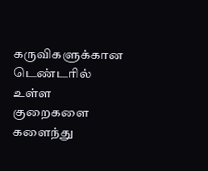கருவிகளுக்கான டெண்டரில் உள்ள குறைகளை களைந்து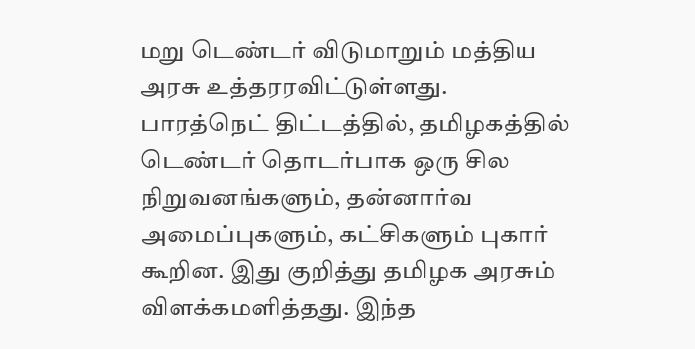மறு டெண்டர் விடுமாறும் மத்திய அரசு உத்தரரவிட்டுள்ளது.
பாரத்நெட் திட்டத்தில், தமிழகத்தில் டெண்டர் தொடர்பாக ஒரு சில நிறுவனங்களும், தன்னார்வ அமைப்புகளும், கட்சிகளும் புகார் கூறின. இது குறித்து தமிழக அரசும் விளக்கமளித்தது. இந்த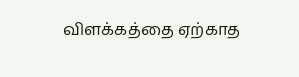விளக்கத்தை ஏற்காத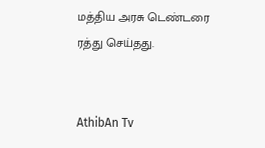மத்திய அரசு டெண்டரை ரத்து செய்தது.


AthibAn Tv